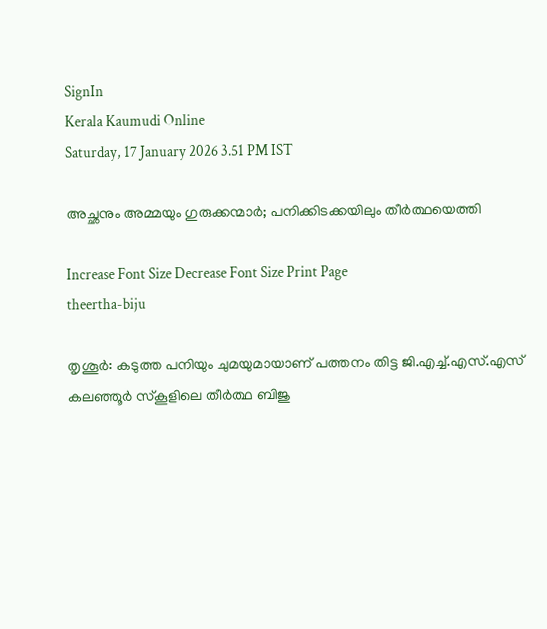SignIn
Kerala Kaumudi Online
Saturday, 17 January 2026 3.51 PM IST

അച്ഛനും അമ്മയും ഗുരുക്കന്മാർ; പനിക്കിടക്കയിലും തീർത്ഥയെത്തി

Increase Font Size Decrease Font Size Print Page
theertha-biju

തൃശൂർ: കടുത്ത പനിയും ചുമയുമായാണ് പത്തനം തിട്ട ജി.എച്ച്.എസ്.എസ് കലഞ്ഞൂർ സ്‌കൂളിലെ തീർത്ഥ ബിജു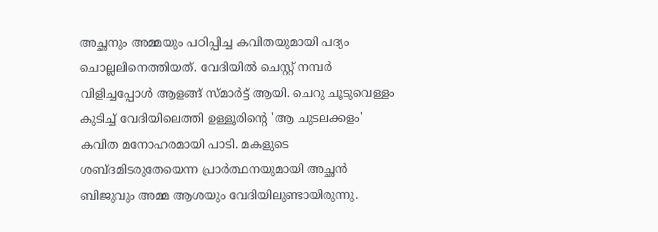അച്ഛനും അമ്മയും പഠിപ്പിച്ച കവിതയുമായി പദ്യം ചൊല്ലലിനെത്തിയത്. വേദിയിൽ ചെസ്റ്റ് നമ്പർ വിളിച്ചപ്പോൾ ആളങ്ങ് സ്മാർട്ട് ആയി. ചെറു ചൂടുവെള്ളം കുടിച്ച് വേദിയിലെത്തി ഉള്ളൂരിന്റെ 'ആ ചുടലക്കളം' കവിത മനോഹരമായി പാടി. മകളുടെ ശബ്ദമിടരുതേയെന്ന പ്രാർത്ഥനയുമായി അച്ഛൻ ബിജുവും അമ്മ ആശയും വേദിയിലുണ്ടായിരുന്നു.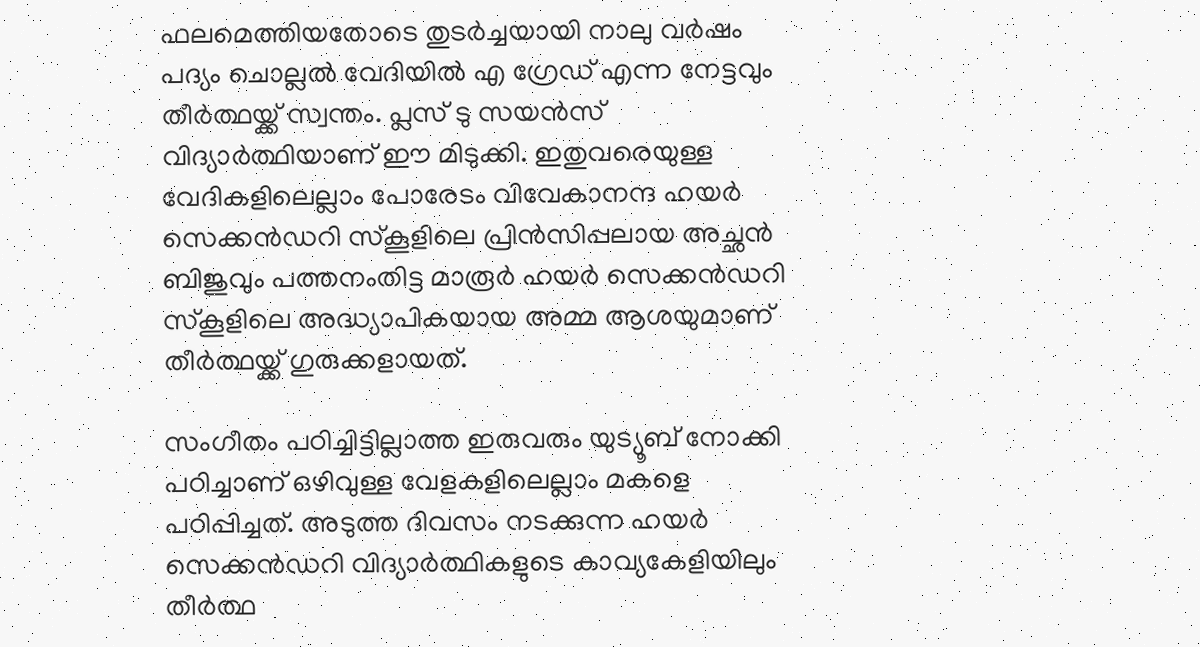ഫലമെത്തിയതോടെ തുടർച്ചയായി നാലു വർഷം പദ്യം ചൊല്ലൽ വേദിയിൽ എ ഗ്രേഡ് എന്ന നേട്ടവും തീർത്ഥയ്ക്ക് സ്വന്തം. പ്ലസ് ടു സയൻസ് വിദ്യാർത്ഥിയാണ് ഈ മിടുക്കി. ഇതുവരെയുള്ള വേദികളിലെല്ലാം പോരേടം വിവേകാനന്ദ ഹയർ സെക്കൻഡറി സ്‌കൂളിലെ പ്രിൻസിപ്പലായ അച്ഛൻ ബിജുവും പത്തനംതിട്ട മാരൂർ ഹയർ സെക്കൻഡറി സ്‌കൂളിലെ അദ്ധ്യാപികയായ അമ്മ ആശയുമാണ് തീർത്ഥയ്ക്ക് ഗുരുക്കളായത്.

സംഗീതം പഠിച്ചിട്ടില്ലാത്ത ഇരുവരും യുട്യൂബ് നോക്കി പഠിച്ചാണ് ഒഴിവുള്ള വേളകളിലെല്ലാം മകളെ പഠിപ്പിച്ചത്. അടുത്ത ദിവസം നടക്കുന്ന ഹയർ സെക്കൻഡറി വിദ്യാർത്ഥികളുടെ കാവ്യകേളിയിലും തീർത്ഥ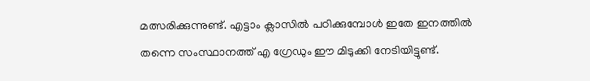മത്സരിക്കുന്നുണ്ട്. എട്ടാം ക്ലാസിൽ പഠിക്കുമ്പോൾ ഇതേ ഇനത്തിൽ തന്നെ സംസ്ഥാനത്ത് എ ഗ്രേഡും ഈ മിടുക്കി നേടിയിട്ടുണ്ട്.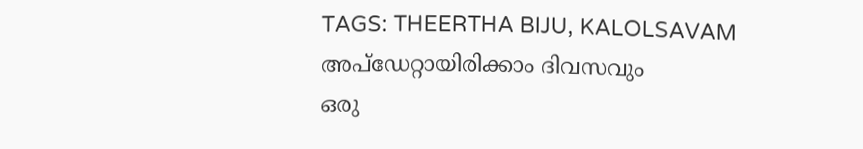TAGS: THEERTHA BIJU, KALOLSAVAM
അപ്ഡേറ്റായിരിക്കാം ദിവസവും
ഒരു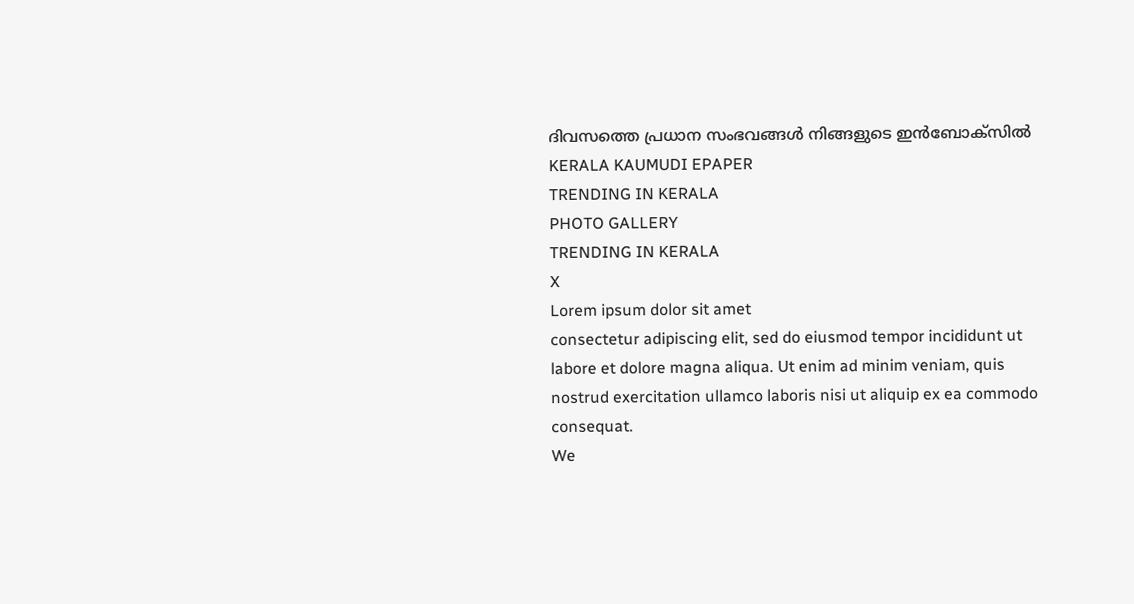ദിവസത്തെ പ്രധാന സംഭവങ്ങൾ നിങ്ങളുടെ ഇൻബോക്സിൽ
KERALA KAUMUDI EPAPER
TRENDING IN KERALA
PHOTO GALLERY
TRENDING IN KERALA
X
Lorem ipsum dolor sit amet
consectetur adipiscing elit, sed do eiusmod tempor incididunt ut labore et dolore magna aliqua. Ut enim ad minim veniam, quis nostrud exercitation ullamco laboris nisi ut aliquip ex ea commodo consequat.
We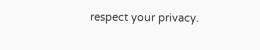respect your privacy.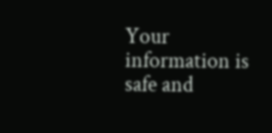Your information is safe and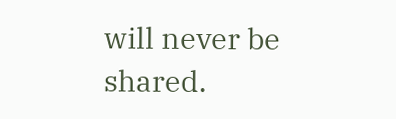will never be shared.